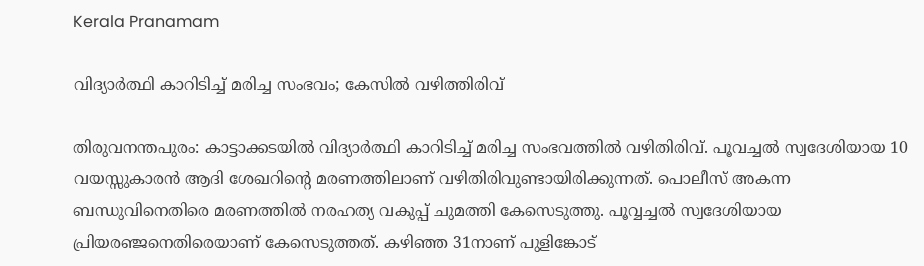Kerala Pranamam

വിദ്യാര്‍ത്ഥി കാറിടിച്ച് മരിച്ച സംഭവം; കേസില്‍ വഴിത്തിരിവ്

തിരുവനന്തപുരം: കാട്ടാക്കടയില്‍ വിദ്യാര്‍ത്ഥി കാറിടിച്ച് മരിച്ച സംഭവത്തില്‍ വഴിതിരിവ്. പൂവച്ചല്‍ സ്വദേശിയായ 10 വയസ്സുകാരന്‍ ആദി ശേഖറിന്റെ മരണത്തിലാണ് വഴിതിരിവുണ്ടായിരിക്കുന്നത്. പൊലീസ് അകന്ന ബന്ധുവിനെതിരെ മരണത്തില്‍ നരഹത്യ വകുപ്പ് ചുമത്തി കേസെടുത്തു. പൂവ്വച്ചല്‍ സ്വദേശിയായ പ്രിയരഞ്ജനെതിരെയാണ് കേസെടുത്തത്. കഴിഞ്ഞ 31നാണ് പുളിങ്കോട്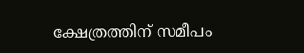ക്ഷേത്രത്തിന് സമീപം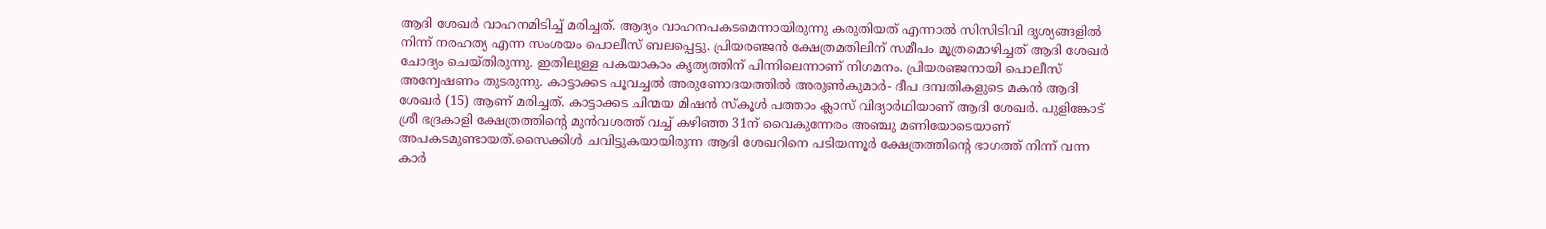ആദി ശേഖര്‍ വാഹനമിടിച്ച് മരിച്ചത്. ആദ്യം വാഹനപകടമെന്നായിരുന്നു കരുതിയത് എന്നാല്‍ സിസിടിവി ദൃശ്യങ്ങളില്‍ നിന്ന് നരഹത്യ എന്ന സംശയം പൊലീസ് ബലപ്പെട്ടു. പ്രിയരഞ്ജന്‍ ക്ഷേത്രമതിലിന് സമീപം മൂത്രമൊഴിച്ചത് ആദി ശേഖര്‍ ചോദ്യം ചെയ്തിരുന്നു. ഇതിലുള്ള പകയാകാം കൃത്യത്തിന് പിന്നിലെന്നാണ് നിഗമനം. പ്രിയരഞ്ജനായി പൊലീസ് അന്വേഷണം തുടരുന്നു. കാട്ടാക്കട പൂവച്ചല്‍ അരുണോദയത്തില്‍ അരുണ്‍കുമാര്‍- ദീപ ദമ്പതികളുടെ മകന്‍ ആദി ശേഖര്‍ (15) ആണ് മരിച്ചത്. കാട്ടാക്കട ചിന്മയ മിഷന്‍ സ്‌കൂള്‍ പത്താം ക്ലാസ് വിദ്യാര്‍ഥിയാണ് ആദി ശേഖര്‍. പുളിങ്കോട് ശ്രീ ഭദ്രകാളി ക്ഷേത്രത്തിന്റെ മുന്‍വശത്ത് വച്ച് കഴിഞ്ഞ 31ന് വൈകുന്നേരം അഞ്ചു മണിയോടെയാണ് അപകടമുണ്ടായത്.സൈക്കിള്‍ ചവിട്ടുകയായിരുന്ന ആദി ശേഖറിനെ പടിയന്നൂര്‍ ക്ഷേത്രത്തിന്റെ ഭാഗത്ത് നിന്ന് വന്ന കാര്‍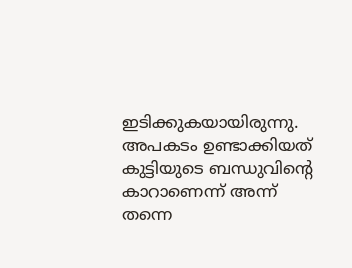ഇടിക്കുകയായിരുന്നു. അപകടം ഉണ്ടാക്കിയത് കുട്ടിയുടെ ബന്ധുവിന്റെ കാറാണെന്ന് അന്ന് തന്നെ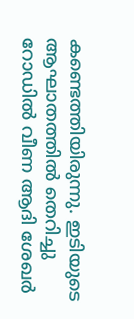കണ്ടെത്തിയിരുന്നു. ഇടിയുടെ ആഘാതത്തില്‍ തെറിച്ചു റോഡില്‍ വീണ ആദി ശേഖര്‍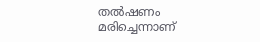തല്‍ഷണം മരിച്ചെന്നാണ്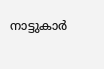നാട്ടുകാര്‍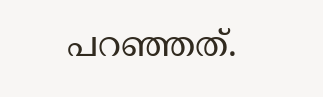പറഞ്ഞത്.